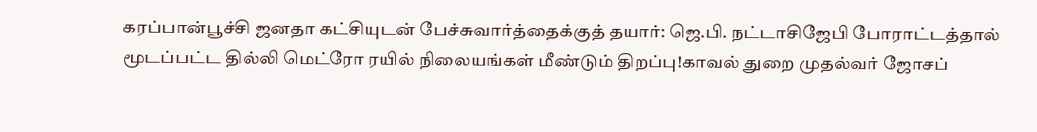கரப்பான்பூச்சி ஜனதா கட்சியுடன் பேச்சுவார்த்தைக்குத் தயார்: ஜெ.பி. நட்டாசிஜேபி போராட்டத்தால் மூடப்பட்ட தில்லி மெட்ரோ ரயில் நிலையங்கள் மீண்டும் திறப்பு!காவல் துறை முதல்வர் ஜோசப்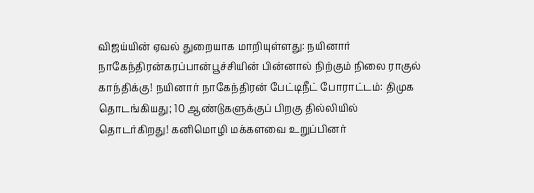விஜய்யின் ஏவல் துறையாக மாறியுள்ளது: நயினார் நாகேந்திரன்கரப்பான்பூச்சியின் பின்னால் நிற்கும் நிலை ராகுல் காந்திக்கு! நயினார் நாகேந்திரன் பேட்டிநீட் போராட்டம்: திமுக தொடங்கியது; 10 ஆண்டுகளுக்குப் பிறகு தில்லியில் தொடர்கிறது! கனிமொழி மக்களவை உறுப்பினர்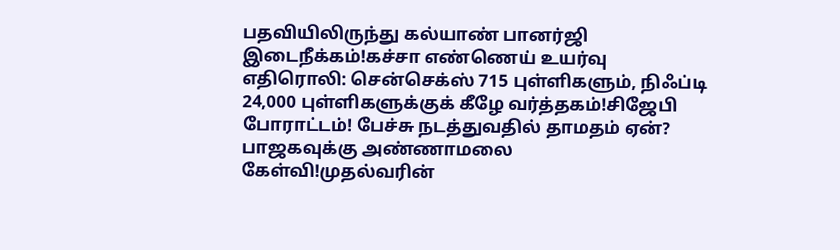பதவியிலிருந்து கல்யாண் பானர்ஜி இடைநீக்கம்!கச்சா எண்ணெய் உயர்வு எதிரொலி: சென்செக்ஸ் 715 புள்ளிகளும், நிஃப்டி 24,000 புள்ளிகளுக்குக் கீழே வர்த்தகம்!சிஜேபி போராட்டம்! பேச்சு நடத்துவதில் தாமதம் ஏன்? பாஜகவுக்கு அண்ணாமலை கேள்வி!முதல்வரின்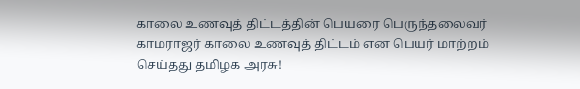காலை உணவுத் திட்டத்தின் பெயரை பெருந்தலைவர் காமராஜர் காலை உணவுத் திட்டம் என பெயர் மாற்றம் செய்தது தமிழக அரசு!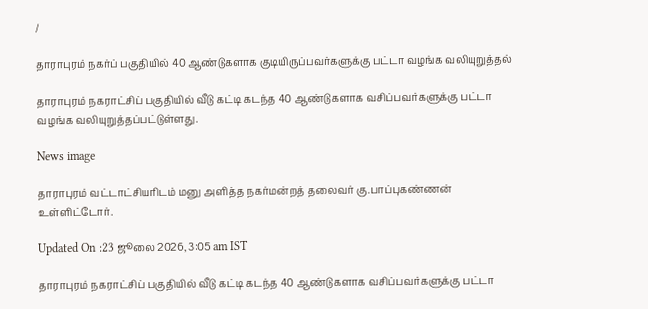/

தாராபுரம் நகர்ப் பகுதியில் 40 ஆண்டுகளாக குடியிருப்பவர்களுக்கு பட்டா வழங்க வலியுறுத்தல்

தாராபுரம் நகராட்சிப் பகுதியில் வீடு கட்டி கடந்த 40 ஆண்டுகளாக வசிப்பவர்களுக்கு பட்டா வழங்க வலியுறுத்தப்பட்டுள்ளது.

News image

தாராபுரம் வட்டாட்சியரிடம் மனு அளித்த நகர்மன்றத் தலைவர் கு.பாப்புகண்ணன் உள்ளிட்டோர்.

Updated On :23 ஜூலை 2026, 3:05 am IST

தாராபுரம் நகராட்சிப் பகுதியில் வீடு கட்டி கடந்த 40 ஆண்டுகளாக வசிப்பவர்களுக்கு பட்டா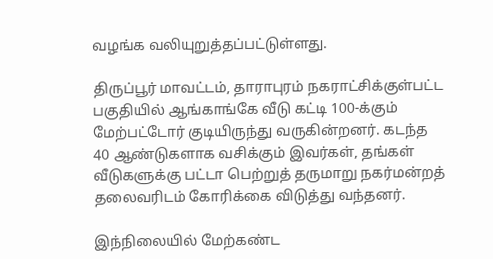வழங்க வலியுறுத்தப்பட்டுள்ளது.

திருப்பூர் மாவட்டம், தாராபுரம் நகராட்சிக்குள்பட்ட பகுதியில் ஆங்காங்கே வீடு கட்டி 100-க்கும் மேற்பட்டோர் குடியிருந்து வருகின்றனர். கடந்த 40 ஆண்டுகளாக வசிக்கும் இவர்கள், தங்கள் வீடுகளுக்கு பட்டா பெற்றுத் தருமாறு நகர்மன்றத் தலைவரிடம் கோரிக்கை விடுத்து வந்தனர்.

இந்நிலையில் மேற்கண்ட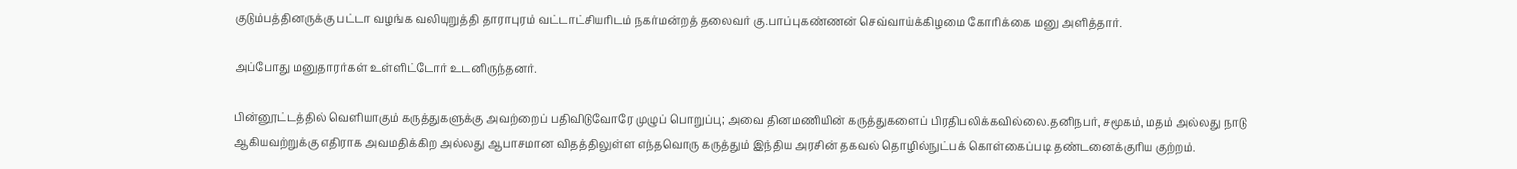குடும்பத்தினருக்கு பட்டா வழங்க வலியுறுத்தி தாராபுரம் வட்டாட்சியரிடம் நகர்மன்றத் தலைவர் கு.பாப்புகண்ணன் செவ்வாய்க்கிழமை கோரிக்கை மனு அளித்தார்.

அப்போது மனுதாரர்கள் உள்ளிட்டோர் உடனிருந்தனர்.

பின்னூட்டத்தில் வெளியாகும் கருத்துகளுக்கு அவற்றைப் பதிவிடுவோரே முழுப் பொறுப்பு; அவை தினமணியின் கருத்துகளைப் பிரதிபலிக்கவில்லை.தனிநபர், சமூகம், மதம் அல்லது நாடு ஆகியவற்றுக்கு எதிராக அவமதிக்கிற அல்லது ஆபாசமான விதத்திலுள்ள எந்தவொரு கருத்தும் இந்திய அரசின் தகவல் தொழில்நுட்பக் கொள்கைப்படி தண்டனைக்குரிய குற்றம்.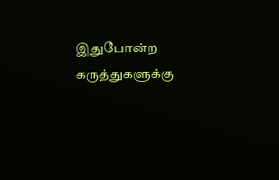இதுபோன்ற கருத்துகளுக்கு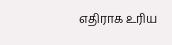எதிராக உரிய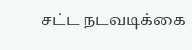சட்ட நடவடிக்கை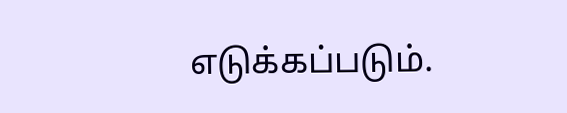எடுக்கப்படும்.